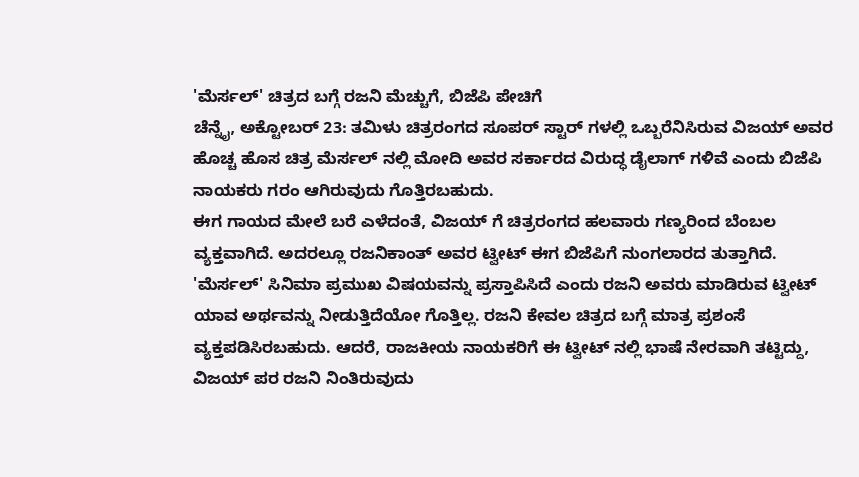'ಮೆರ್ಸಲ್' ಚಿತ್ರದ ಬಗ್ಗೆ ರಜನಿ ಮೆಚ್ಚುಗೆ, ಬಿಜೆಪಿ ಪೇಚಿಗೆ
ಚೆನ್ನೈ, ಅಕ್ಟೋಬರ್ 23: ತಮಿಳು ಚಿತ್ರರಂಗದ ಸೂಪರ್ ಸ್ಟಾರ್ ಗಳಲ್ಲಿ ಒಬ್ಬರೆನಿಸಿರುವ ವಿಜಯ್ ಅವರ ಹೊಚ್ಚ ಹೊಸ ಚಿತ್ರ ಮೆರ್ಸಲ್ ನಲ್ಲಿ ಮೋದಿ ಅವರ ಸರ್ಕಾರದ ವಿರುದ್ಧ ಡೈಲಾಗ್ ಗಳಿವೆ ಎಂದು ಬಿಜೆಪಿ ನಾಯಕರು ಗರಂ ಆಗಿರುವುದು ಗೊತ್ತಿರಬಹುದು.
ಈಗ ಗಾಯದ ಮೇಲೆ ಬರೆ ಎಳೆದಂತೆ, ವಿಜಯ್ ಗೆ ಚಿತ್ರರಂಗದ ಹಲವಾರು ಗಣ್ಯರಿಂದ ಬೆಂಬಲ ವ್ಯಕ್ತವಾಗಿದೆ. ಅದರಲ್ಲೂ ರಜನಿಕಾಂತ್ ಅವರ ಟ್ವೀಟ್ ಈಗ ಬಿಜೆಪಿಗೆ ನುಂಗಲಾರದ ತುತ್ತಾಗಿದೆ.
'ಮೆರ್ಸಲ್' ಸಿನಿಮಾ ಪ್ರಮುಖ ವಿಷಯವನ್ನು ಪ್ರಸ್ತಾಪಿಸಿದೆ ಎಂದು ರಜನಿ ಅವರು ಮಾಡಿರುವ ಟ್ವೀಟ್ ಯಾವ ಅರ್ಥವನ್ನು ನೀಡುತ್ತಿದೆಯೋ ಗೊತ್ತಿಲ್ಲ. ರಜನಿ ಕೇವಲ ಚಿತ್ರದ ಬಗ್ಗೆ ಮಾತ್ರ ಪ್ರಶಂಸೆ ವ್ಯಕ್ತಪಡಿಸಿರಬಹುದು. ಆದರೆ, ರಾಜಕೀಯ ನಾಯಕರಿಗೆ ಈ ಟ್ವೀಟ್ ನಲ್ಲಿ ಭಾಷೆ ನೇರವಾಗಿ ತಟ್ಟಿದ್ದು, ವಿಜಯ್ ಪರ ರಜನಿ ನಿಂತಿರುವುದು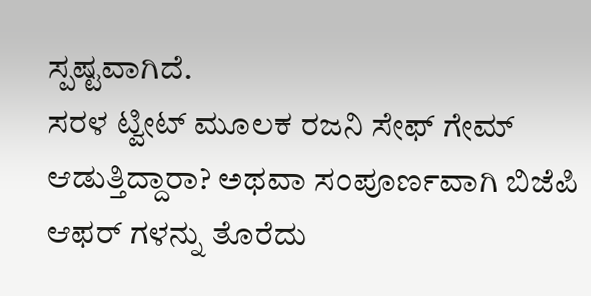ಸ್ಪಷ್ಟವಾಗಿದೆ.
ಸರಳ ಟ್ವೀಟ್ ಮೂಲಕ ರಜನಿ ಸೇಫ್ ಗೇಮ್ ಆಡುತ್ತಿದ್ದಾರಾ? ಅಥವಾ ಸಂಪೂರ್ಣವಾಗಿ ಬಿಜೆಪಿ ಆಫರ್ ಗಳನ್ನು ತೊರೆದು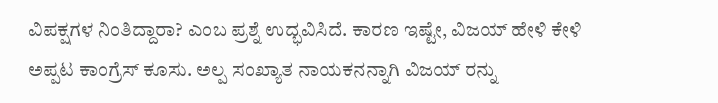ವಿಪಕ್ಷಗಳ ನಿಂತಿದ್ದಾರಾ? ಎಂಬ ಪ್ರಶ್ನೆ ಉದ್ಭವಿಸಿದೆ. ಕಾರಣ ಇಷ್ಟೇ, ವಿಜಯ್ ಹೇಳಿ ಕೇಳಿ ಅಪ್ಪಟ ಕಾಂಗ್ರೆಸ್ ಕೂಸು. ಅಲ್ಪ ಸಂಖ್ಯಾತ ನಾಯಕನನ್ನಾಗಿ ವಿಜಯ್ ರನ್ನು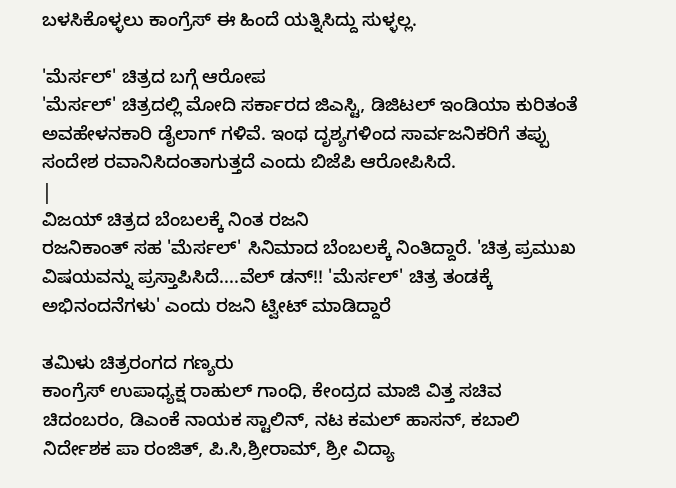ಬಳಸಿಕೊಳ್ಳಲು ಕಾಂಗ್ರೆಸ್ ಈ ಹಿಂದೆ ಯತ್ನಿಸಿದ್ದು ಸುಳ್ಳಲ್ಲ.

'ಮೆರ್ಸಲ್' ಚಿತ್ರದ ಬಗ್ಗೆ ಆರೋಪ
'ಮೆರ್ಸಲ್' ಚಿತ್ರದಲ್ಲಿ ಮೋದಿ ಸರ್ಕಾರದ ಜಿಎಸ್ಟಿ, ಡಿಜಿಟಲ್ ಇಂಡಿಯಾ ಕುರಿತಂತೆ ಅವಹೇಳನಕಾರಿ ಡೈಲಾಗ್ ಗಳಿವೆ. ಇಂಥ ದೃಶ್ಯಗಳಿಂದ ಸಾರ್ವಜನಿಕರಿಗೆ ತಪ್ಪು ಸಂದೇಶ ರವಾನಿಸಿದಂತಾಗುತ್ತದೆ ಎಂದು ಬಿಜೆಪಿ ಆರೋಪಿಸಿದೆ.
|
ವಿಜಯ್ ಚಿತ್ರದ ಬೆಂಬಲಕ್ಕೆ ನಿಂತ ರಜನಿ
ರಜನಿಕಾಂತ್ ಸಹ 'ಮೆರ್ಸಲ್' ಸಿನಿಮಾದ ಬೆಂಬಲಕ್ಕೆ ನಿಂತಿದ್ದಾರೆ. 'ಚಿತ್ರ ಪ್ರಮುಖ ವಿಷಯವನ್ನು ಪ್ರಸ್ತಾಪಿಸಿದೆ....ವೆಲ್ ಡನ್!! 'ಮೆರ್ಸಲ್' ಚಿತ್ರ ತಂಡಕ್ಕೆ ಅಭಿನಂದನೆಗಳು' ಎಂದು ರಜನಿ ಟ್ವೀಟ್ ಮಾಡಿದ್ದಾರೆ

ತಮಿಳು ಚಿತ್ರರಂಗದ ಗಣ್ಯರು
ಕಾಂಗ್ರೆಸ್ ಉಪಾಧ್ಯಕ್ಷ ರಾಹುಲ್ ಗಾಂಧಿ, ಕೇಂದ್ರದ ಮಾಜಿ ವಿತ್ತ ಸಚಿವ ಚಿದಂಬರಂ, ಡಿಎಂಕೆ ನಾಯಕ ಸ್ಟಾಲಿನ್, ನಟ ಕಮಲ್ ಹಾಸನ್, ಕಬಾಲಿ ನಿರ್ದೇಶಕ ಪಾ ರಂಜಿತ್, ಪಿ.ಸಿ,ಶ್ರೀರಾಮ್, ಶ್ರೀ ವಿದ್ಯಾ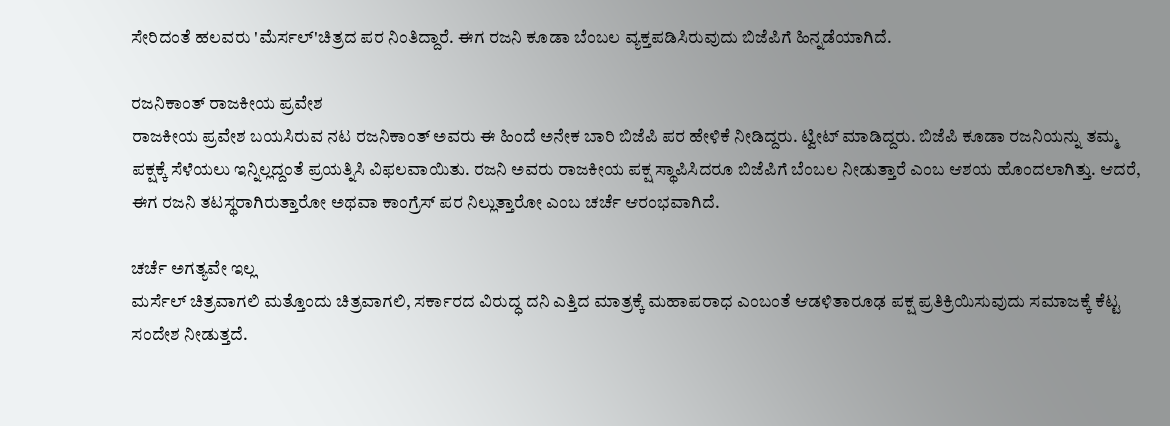ಸೇರಿದಂತೆ ಹಲವರು 'ಮೆರ್ಸಲ್'ಚಿತ್ರದ ಪರ ನಿಂತಿದ್ದಾರೆ. ಈಗ ರಜನಿ ಕೂಡಾ ಬೆಂಬಲ ವ್ಯಕ್ತಪಡಿಸಿರುವುದು ಬಿಜೆಪಿಗೆ ಹಿನ್ನಡೆಯಾಗಿದೆ.

ರಜನಿಕಾಂತ್ ರಾಜಕೀಯ ಪ್ರವೇಶ
ರಾಜಕೀಯ ಪ್ರವೇಶ ಬಯಸಿರುವ ನಟ ರಜನಿಕಾಂತ್ ಅವರು ಈ ಹಿಂದೆ ಅನೇಕ ಬಾರಿ ಬಿಜೆಪಿ ಪರ ಹೇಳಿಕೆ ನೀಡಿದ್ದರು. ಟ್ವೀಟ್ ಮಾಡಿದ್ದರು. ಬಿಜೆಪಿ ಕೂಡಾ ರಜನಿಯನ್ನು ತಮ್ಮ ಪಕ್ಷಕ್ಕೆ ಸೆಳೆಯಲು ಇನ್ನಿಲ್ಲದ್ದಂತೆ ಪ್ರಯತ್ನಿಸಿ ವಿಫಲವಾಯಿತು. ರಜನಿ ಅವರು ರಾಜಕೀಯ ಪಕ್ಷ ಸ್ಥಾಪಿಸಿದರೂ ಬಿಜೆಪಿಗೆ ಬೆಂಬಲ ನೀಡುತ್ತಾರೆ ಎಂಬ ಆಶಯ ಹೊಂದಲಾಗಿತ್ತು. ಆದರೆ, ಈಗ ರಜನಿ ತಟಸ್ಥರಾಗಿರುತ್ತಾರೋ ಅಥವಾ ಕಾಂಗ್ರೆಸ್ ಪರ ನಿಲ್ಲುತ್ತಾರೋ ಎಂಬ ಚರ್ಚೆ ಆರಂಭವಾಗಿದೆ.

ಚರ್ಚೆ ಅಗತ್ಯವೇ ಇಲ್ಲ
ಮರ್ಸೆಲ್ ಚಿತ್ರವಾಗಲಿ ಮತ್ತೊಂದು ಚಿತ್ರವಾಗಲಿ, ಸರ್ಕಾರದ ವಿರುದ್ಧ ದನಿ ಎತ್ತಿದ ಮಾತ್ರಕ್ಕೆ ಮಹಾಪರಾಧ ಎಂಬಂತೆ ಆಡಳಿತಾರೂಢ ಪಕ್ಷ ಪ್ರತಿಕ್ರಿಯಿಸುವುದು ಸಮಾಜಕ್ಕೆ ಕೆಟ್ಟ ಸಂದೇಶ ನೀಡುತ್ತದೆ.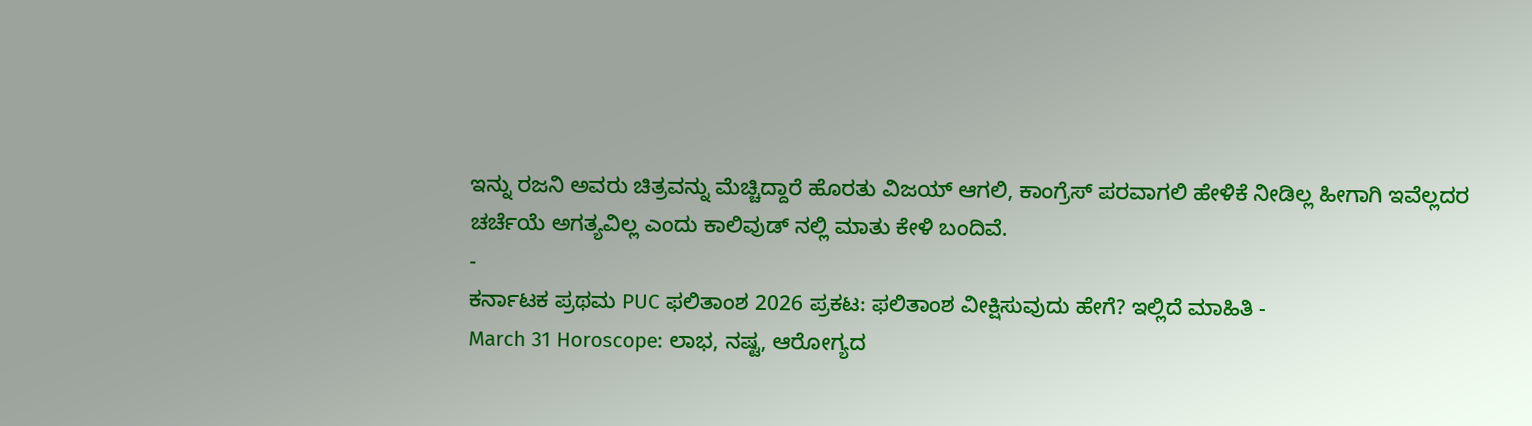ಇನ್ನು ರಜನಿ ಅವರು ಚಿತ್ರವನ್ನು ಮೆಚ್ಚಿದ್ದಾರೆ ಹೊರತು ವಿಜಯ್ ಆಗಲಿ, ಕಾಂಗ್ರೆಸ್ ಪರವಾಗಲಿ ಹೇಳಿಕೆ ನೀಡಿಲ್ಲ ಹೀಗಾಗಿ ಇವೆಲ್ಲದರ ಚರ್ಚೆಯೆ ಅಗತ್ಯವಿಲ್ಲ ಎಂದು ಕಾಲಿವುಡ್ ನಲ್ಲಿ ಮಾತು ಕೇಳಿ ಬಂದಿವೆ.
-
ಕರ್ನಾಟಕ ಪ್ರಥಮ PUC ಫಲಿತಾಂಶ 2026 ಪ್ರಕಟ: ಫಲಿತಾಂಶ ವೀಕ್ಷಿಸುವುದು ಹೇಗೆ? ಇಲ್ಲಿದೆ ಮಾಹಿತಿ -
March 31 Horoscope: ಲಾಭ, ನಷ್ಟ, ಆರೋಗ್ಯದ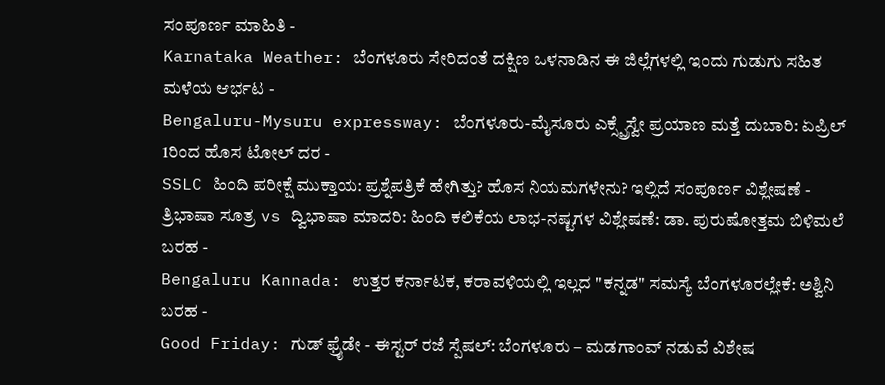ಸಂಪೂರ್ಣ ಮಾಹಿತಿ -
Karnataka Weather: ಬೆಂಗಳೂರು ಸೇರಿದಂತೆ ದಕ್ಷಿಣ ಒಳನಾಡಿನ ಈ ಜಿಲ್ಲೆಗಳಲ್ಲಿ ಇಂದು ಗುಡುಗು ಸಹಿತ ಮಳೆಯ ಆರ್ಭಟ -
Bengaluru-Mysuru expressway: ಬೆಂಗಳೂರು-ಮೈಸೂರು ಎಕ್ಸ್ಪ್ರೆಸ್ವೇ ಪ್ರಯಾಣ ಮತ್ತೆ ದುಬಾರಿ: ಏಪ್ರಿಲ್ 1ರಿಂದ ಹೊಸ ಟೋಲ್ ದರ -
SSLC ಹಿಂದಿ ಪರೀಕ್ಷೆ ಮುಕ್ತಾಯ: ಪ್ರಶ್ನೆಪತ್ರಿಕೆ ಹೇಗಿತ್ತು? ಹೊಸ ನಿಯಮಗಳೇನು? ಇಲ್ಲಿದೆ ಸಂಪೂರ್ಣ ವಿಶ್ಲೇಷಣೆ -
ತ್ರಿಭಾಷಾ ಸೂತ್ರ vs ದ್ವಿಭಾಷಾ ಮಾದರಿ: ಹಿಂದಿ ಕಲಿಕೆಯ ಲಾಭ-ನಷ್ಟಗಳ ವಿಶ್ಲೇಷಣೆ: ಡಾ. ಪುರುಷೋತ್ತಮ ಬಿಳಿಮಲೆ ಬರಹ -
Bengaluru Kannada: ಉತ್ತರ ಕರ್ನಾಟಕ, ಕರಾವಳಿಯಲ್ಲಿ ಇಲ್ಲದ "ಕನ್ನಡ" ಸಮಸ್ಯೆ ಬೆಂಗಳೂರಲ್ಲೇಕೆ: ಅಶ್ವಿನಿ ಬರಹ -
Good Friday: ಗುಡ್ ಫ್ರೈಡೇ - ಈಸ್ಟರ್ ರಜೆ ಸ್ಪೆಷಲ್: ಬೆಂಗಳೂರು – ಮಡಗಾಂವ್ ನಡುವೆ ವಿಶೇಷ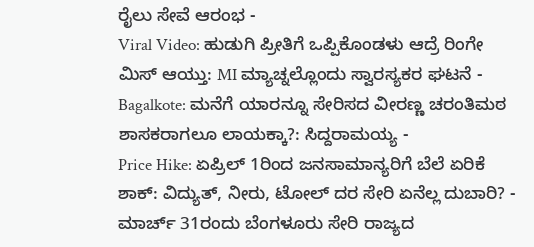ರೈಲು ಸೇವೆ ಆರಂಭ -
Viral Video: ಹುಡುಗಿ ಪ್ರೀತಿಗೆ ಒಪ್ಪಿಕೊಂಡಳು ಆದ್ರೆ ರಿಂಗೇ ಮಿಸ್ ಆಯ್ತು: MI ಮ್ಯಾಚ್ನಲ್ಲೊಂದು ಸ್ವಾರಸ್ಯಕರ ಘಟನೆ -
Bagalkote: ಮನೆಗೆ ಯಾರನ್ನೂ ಸೇರಿಸದ ವೀರಣ್ಣ ಚರಂತಿಮಠ ಶಾಸಕರಾಗಲೂ ಲಾಯಕ್ಕಾ?: ಸಿದ್ದರಾಮಯ್ಯ -
Price Hike: ಏಪ್ರಿಲ್ 1ರಿಂದ ಜನಸಾಮಾನ್ಯರಿಗೆ ಬೆಲೆ ಏರಿಕೆ ಶಾಕ್: ವಿದ್ಯುತ್, ನೀರು, ಟೋಲ್ ದರ ಸೇರಿ ಏನೆಲ್ಲ ದುಬಾರಿ? -
ಮಾರ್ಚ್ 31ರಂದು ಬೆಂಗಳೂರು ಸೇರಿ ರಾಜ್ಯದ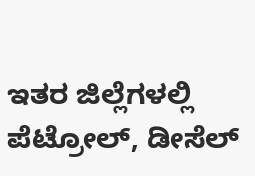ಇತರ ಜಿಲ್ಲೆಗಳಲ್ಲಿ ಪೆಟ್ರೋಲ್, ಡೀಸೆಲ್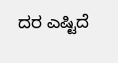ದರ ಎಷ್ಟಿದೆ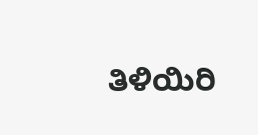ತಿಳಿಯಿರಿ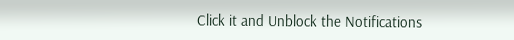Click it and Unblock the Notifications